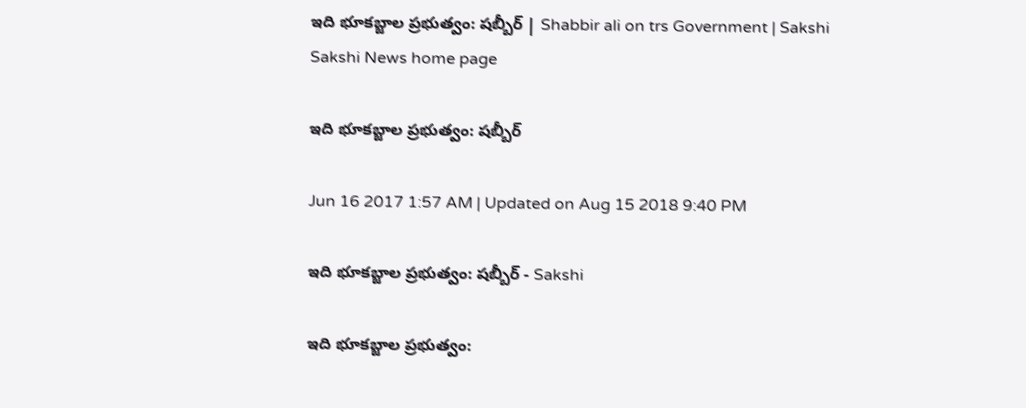ఇది భూకబ్జాల ప్రభుత్వం: షబ్బీర్‌ | Shabbir ali on trs Government | Sakshi
Sakshi News home page

ఇది భూకబ్జాల ప్రభుత్వం: షబ్బీర్‌

Jun 16 2017 1:57 AM | Updated on Aug 15 2018 9:40 PM

ఇది భూకబ్జాల ప్రభుత్వం: షబ్బీర్‌ - Sakshi

ఇది భూకబ్జాల ప్రభుత్వం: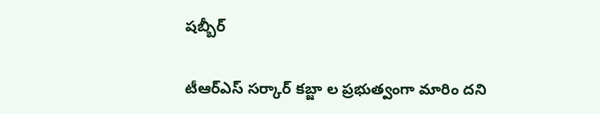షబ్బీర్‌

టీఆర్‌ఎస్‌ సర్కార్‌ కబ్జా ల ప్రభుత్వంగా మారిం దని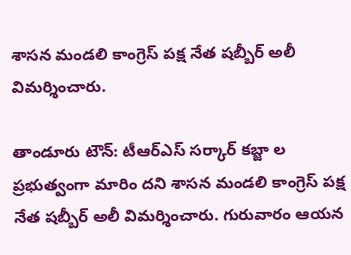శాసన మండలి కాంగ్రెస్‌ పక్ష నేత షబ్బీర్‌ అలీ విమర్శించారు.

తాండూరు టౌన్‌: టీఆర్‌ఎస్‌ సర్కార్‌ కబ్జా ల ప్రభుత్వంగా మారిం దని శాసన మండలి కాంగ్రెస్‌ పక్ష నేత షబ్బీర్‌ అలీ విమర్శించారు. గురువారం ఆయన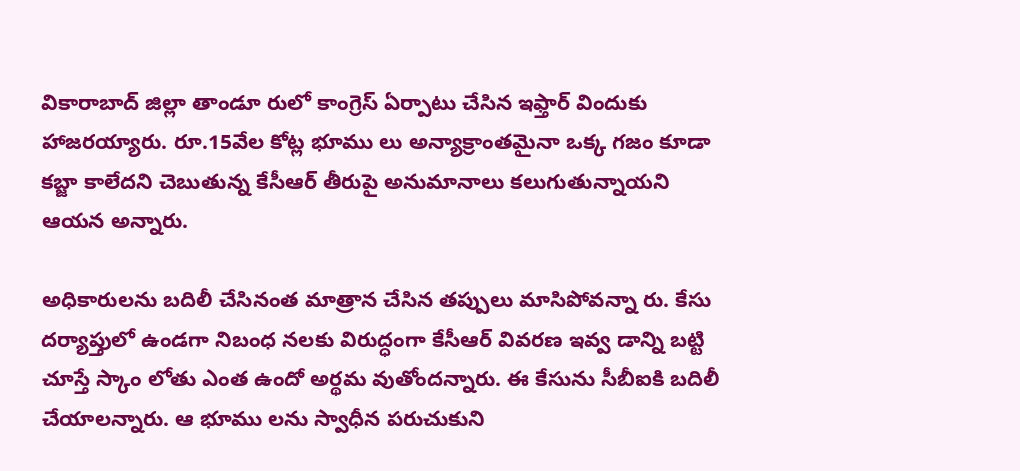వికారాబాద్‌ జిల్లా తాండూ రులో కాంగ్రెస్‌ ఏర్పాటు చేసిన ఇఫ్తార్‌ విందుకు హాజరయ్యారు. రూ.15వేల కోట్ల భూము లు అన్యాక్రాంతమైనా ఒక్క గజం కూడా కబ్జా కాలేదని చెబుతున్న కేసీఆర్‌ తీరుపై అనుమానాలు కలుగుతున్నాయని ఆయన అన్నారు.

అధికారులను బదిలీ చేసినంత మాత్రాన చేసిన తప్పులు మాసిపోవన్నా రు. కేసు దర్యాప్తులో ఉండగా నిబంధ నలకు విరుద్ధంగా కేసీఆర్‌ వివరణ ఇవ్వ డాన్ని బట్టి చూస్తే స్కాం లోతు ఎంత ఉందో అర్థమ వుతోందన్నారు. ఈ కేసును సీబీఐకి బదిలీ చేయాలన్నారు. ఆ భూము లను స్వాధీన పరుచుకుని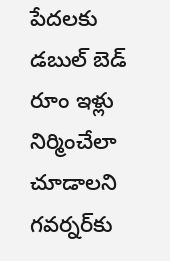పేదలకు డబుల్‌ బెడ్‌ రూం ఇళ్లు నిర్మించేలా చూడాలని గవర్నర్‌కు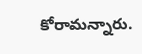కోరామన్నారు.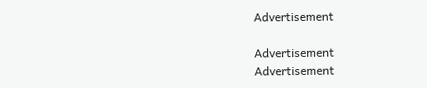Advertisement

Advertisement
Advertisement